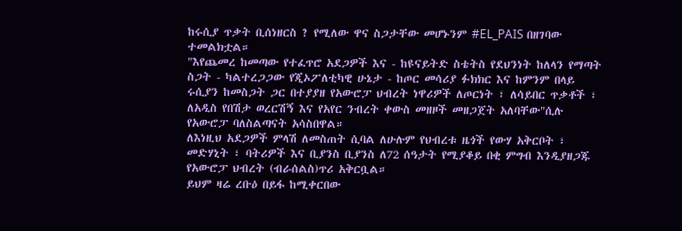ከሩሲያ ጥቃት ቢሰነዘርስ ? የሚለው ዋና ስጋታቸው መሆኑንም #EL_PAIS በዘገባው ተመልክቷል።
"እየጨመረ ከመጣው የተፈጥሮ አደጋዎች እና - ከዩናይትድ ስቴትስ የደህንነት ከለላን የማጣት ስጋት - ካልተረጋጋው የጂኦፖለቲካዊ ሁኔታ - ከጦር መሳሪያ ፉክክር እና ከምንም በላይ ሩሲያን ከመስጋት ጋር በተያያዘ የአውሮፓ ህብረት ነዋሪዎች ለጦርነት ፣ ለሳይበር ጥቃቶች ፣ ለአዲስ የበሽታ ወረርሽኝ እና የአየር ንብረት ቀውስ መዘዞች መዘጋጀት አለባቸው"ሲሉ የአውሮፓ ባለስልጣናት አሳስበዋል።
ለእነዚህ አደጋዎች ምላሽ ለመስጠት ሲባል ለሁሉም የህብረቱ ዜጎች የውሃ አቅርቦት ፣ መድሃኒት ፣ ባትሪዎች እና ቢያንስ ቢያንስ ለ72 ሰዓታት የሚያቆይ በቂ ምግብ እንዲያዘጋጁ የአውሮፓ ህብረት (ብራሰልስ)ጥሪ አቅርቧል።
ይህም ዛሬ ረቡዕ በይፋ ከሚቀርበው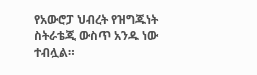የአውሮፓ ህብረት የዝግጁነት ስትራቴጂ ውስጥ አንዱ ነው ተብሏል።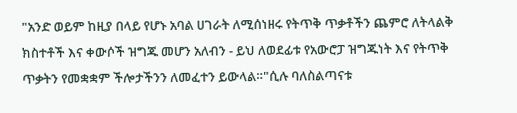"አንድ ወይም ከዚያ በላይ የሆኑ አባል ሀገራት ለሚሰነዘሩ የትጥቅ ጥቃቶችን ጨምሮ ለትላልቅ ክስተቶች እና ቀውሶች ዝግጁ መሆን አለብን - ይህ ለወደፊቱ የአውሮፓ ዝግጁነት እና የትጥቅ ጥቃትን የመቋቋም ችሎታችንን ለመፈተን ይውላል።"ሲሉ ባለስልጣናቱ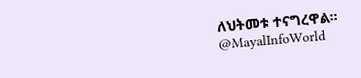ለህትመቱ ተናግረዋል።
@MayalInfoWorld